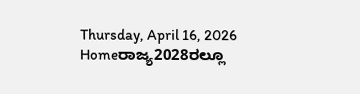Thursday, April 16, 2026
Homeರಾಜ್ಯ2028ರಲ್ಲೂ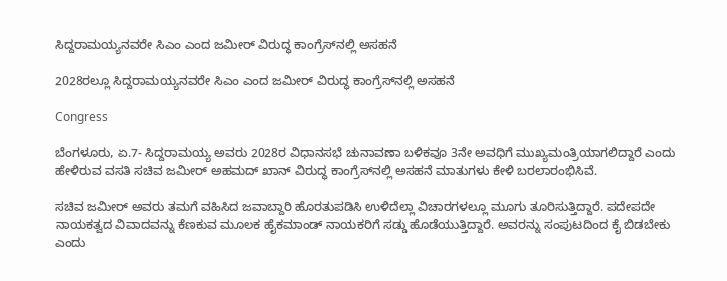ಸಿದ್ದರಾಮಯ್ಯನವರೇ ಸಿಎಂ ಎಂದ ಜಮೀರ್‌ ವಿರುದ್ಧ ಕಾಂಗ್ರೆಸ್‌‍ನಲ್ಲಿ ಅಸಹನೆ

2028ರಲ್ಲೂ ಸಿದ್ದರಾಮಯ್ಯನವರೇ ಸಿಎಂ ಎಂದ ಜಮೀರ್‌ ವಿರುದ್ಧ ಕಾಂಗ್ರೆಸ್‌‍ನಲ್ಲಿ ಅಸಹನೆ

Congress

ಬೆಂಗಳೂರು, ಏ.7- ಸಿದ್ದರಾಮಯ್ಯ ಅವರು 2028ರ ವಿಧಾನಸಭೆ ಚುನಾವಣಾ ಬಳಿಕವೂ 3ನೇ ಅವಧಿಗೆ ಮುಖ್ಯಮಂತ್ರಿಯಾಗಲಿದ್ದಾರೆ ಎಂದು ಹೇಳಿರುವ ವಸತಿ ಸಚಿವ ಜಮೀರ್‌ ಅಹಮದ್‌ ಖಾನ್‌ ವಿರುದ್ಧ ಕಾಂಗ್ರೆಸ್‌‍ನಲ್ಲಿ ಅಸಹನೆ ಮಾತುಗಳು ಕೇಳಿ ಬರಲಾರಂಭಿಸಿವೆ.

ಸಚಿವ ಜಮೀರ್‌ ಅವರು ತಮಗೆ ವಹಿಸಿದ ಜವಾಬ್ದಾರಿ ಹೊರತುಪಡಿಸಿ ಉಳಿದೆಲ್ಲಾ ವಿಚಾರಗಳಲ್ಲೂ ಮೂಗು ತೂರಿಸುತ್ತಿದ್ದಾರೆ. ಪದೇಪದೇ ನಾಯಕತ್ವದ ವಿವಾದವನ್ನು ಕೆಣಕುವ ಮೂಲಕ ಹೈಕಮಾಂಡ್‌ ನಾಯಕರಿಗೆ ಸಡ್ಡು ಹೊಡೆಯುತ್ತಿದ್ದಾರೆ. ಅವರನ್ನು ಸಂಪುಟದಿಂದ ಕೈ ಬಿಡಬೇಕು ಎಂದು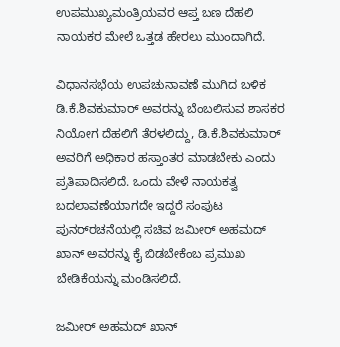ಉಪಮುಖ್ಯಮಂತ್ರಿಯವರ ಆಪ್ತ ಬಣ ದೆಹಲಿ ನಾಯಕರ ಮೇಲೆ ಒತ್ತಡ ಹೇರಲು ಮುಂದಾಗಿದೆ.

ವಿಧಾನಸಭೆಯ ಉಪಚುನಾವಣೆ ಮುಗಿದ ಬಳಿಕ ಡಿ.ಕೆ.ಶಿವಕುಮಾರ್‌ ಅವರನ್ನು ಬೆಂಬಲಿಸುವ ಶಾಸಕರ ನಿಯೋಗ ದೆಹಲಿಗೆ ತೆರಳಲಿದ್ದು, ಡಿ.ಕೆ.ಶಿವಕುಮಾರ್‌ ಅವರಿಗೆ ಅಧಿಕಾರ ಹಸ್ತಾಂತರ ಮಾಡಬೇಕು ಎಂದು ಪ್ರತಿಪಾದಿಸಲಿದೆ. ಒಂದು ವೇಳೆ ನಾಯಕತ್ವ ಬದಲಾವಣೆಯಾಗದೇ ಇದ್ದರೆ ಸಂಪುಟ ಪುನರ್‌ರಚನೆಯಲ್ಲಿ ಸಚಿವ ಜಮೀರ್‌ ಅಹಮದ್‌ ಖಾನ್‌ ಅವರನ್ನು ಕೈ ಬಿಡಬೇಕೆಂಬ ಪ್ರಮುಖ ಬೇಡಿಕೆಯನ್ನು ಮಂಡಿಸಲಿದೆ.

ಜಮೀರ್‌ ಅಹಮದ್‌ ಖಾನ್‌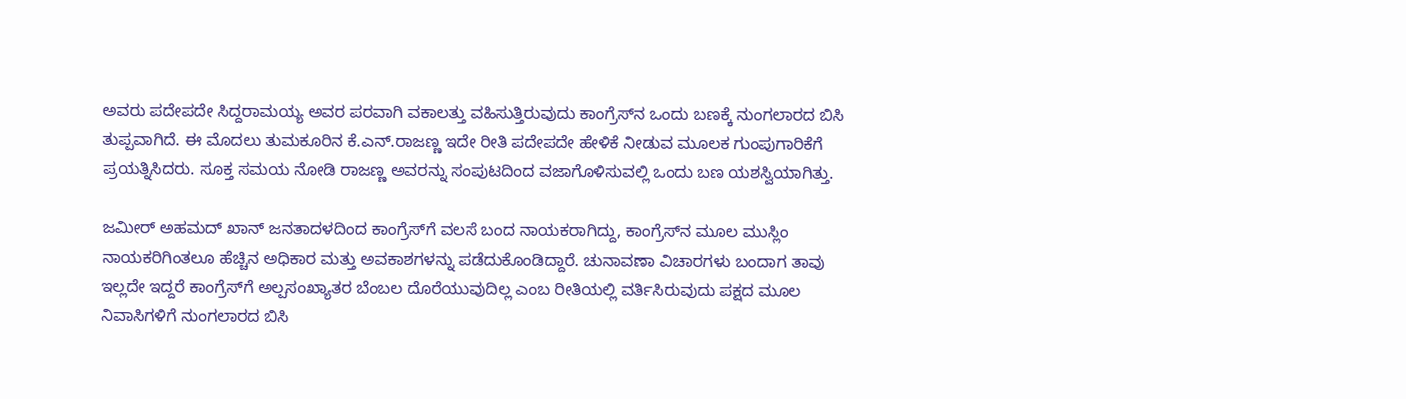ಅವರು ಪದೇಪದೇ ಸಿದ್ದರಾಮಯ್ಯ ಅವರ ಪರವಾಗಿ ವಕಾಲತ್ತು ವಹಿಸುತ್ತಿರುವುದು ಕಾಂಗ್ರೆಸ್‌‍ನ ಒಂದು ಬಣಕ್ಕೆ ನುಂಗಲಾರದ ಬಿಸಿ ತುಪ್ಪವಾಗಿದೆ. ಈ ಮೊದಲು ತುಮಕೂರಿನ ಕೆ.ಎನ್‌.ರಾಜಣ್ಣ ಇದೇ ರೀತಿ ಪದೇಪದೇ ಹೇಳಿಕೆ ನೀಡುವ ಮೂಲಕ ಗುಂಪುಗಾರಿಕೆಗೆ ಪ್ರಯತ್ನಿಸಿದರು. ಸೂಕ್ತ ಸಮಯ ನೋಡಿ ರಾಜಣ್ಣ ಅವರನ್ನು ಸಂಪುಟದಿಂದ ವಜಾಗೊಳಿಸುವಲ್ಲಿ ಒಂದು ಬಣ ಯಶಸ್ವಿಯಾಗಿತ್ತು.

ಜಮೀರ್‌ ಅಹಮದ್‌ ಖಾನ್‌ ಜನತಾದಳದಿಂದ ಕಾಂಗ್ರೆಸ್‌‍ಗೆ ವಲಸೆ ಬಂದ ನಾಯಕರಾಗಿದ್ದು, ಕಾಂಗ್ರೆಸ್‌‍ನ ಮೂಲ ಮುಸ್ಲಿಂ ನಾಯಕರಿಗಿಂತಲೂ ಹೆಚ್ಚಿನ ಅಧಿಕಾರ ಮತ್ತು ಅವಕಾಶಗಳನ್ನು ಪಡೆದುಕೊಂಡಿದ್ದಾರೆ. ಚುನಾವಣಾ ವಿಚಾರಗಳು ಬಂದಾಗ ತಾವು ಇಲ್ಲದೇ ಇದ್ದರೆ ಕಾಂಗ್ರೆಸ್‌‍ಗೆ ಅಲ್ಪಸಂಖ್ಯಾತರ ಬೆಂಬಲ ದೊರೆಯುವುದಿಲ್ಲ ಎಂಬ ರೀತಿಯಲ್ಲಿ ವರ್ತಿಸಿರುವುದು ಪಕ್ಷದ ಮೂಲ ನಿವಾಸಿಗಳಿಗೆ ನುಂಗಲಾರದ ಬಿಸಿ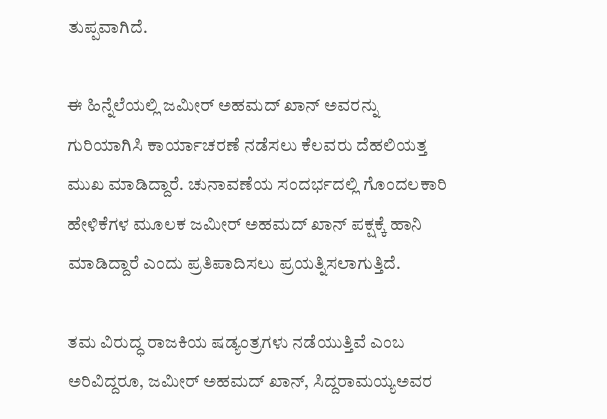ತುಪ್ಪವಾಗಿದೆ.

ಈ ಹಿನ್ನೆಲೆಯಲ್ಲಿ ಜಮೀರ್‌ ಅಹಮದ್‌ ಖಾನ್‌ ಅವರನ್ನು ಗುರಿಯಾಗಿಸಿ ಕಾರ್ಯಾಚರಣೆ ನಡೆಸಲು ಕೆಲವರು ದೆಹಲಿಯತ್ತ ಮುಖ ಮಾಡಿದ್ದಾರೆ. ಚುನಾವಣೆಯ ಸಂದರ್ಭದಲ್ಲಿ ಗೊಂದಲಕಾರಿ ಹೇಳಿಕೆಗಳ ಮೂಲಕ ಜಮೀರ್‌ ಅಹಮದ್‌ ಖಾನ್‌ ಪಕ್ಷಕ್ಕೆ ಹಾನಿ ಮಾಡಿದ್ದಾರೆ ಎಂದು ಪ್ರತಿಪಾದಿಸಲು ಪ್ರಯತ್ನಿಸಲಾಗುತ್ತಿದೆ.

ತಮ ವಿರುದ್ಧ ರಾಜಕಿಯ ಷಡ್ಯಂತ್ರಗಳು ನಡೆಯುತ್ತಿವೆ ಎಂಬ ಅರಿವಿದ್ದರೂ, ಜಮೀರ್‌ ಅಹಮದ್‌ ಖಾನ್‌, ಸಿದ್ದರಾಮಯ್ಯಅವರ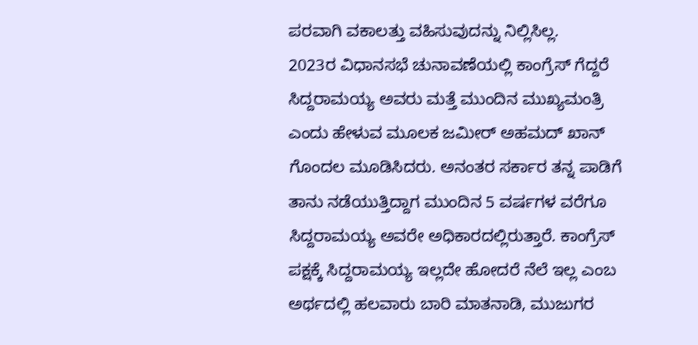ಪರವಾಗಿ ವಕಾಲತ್ತು ವಹಿಸುವುದನ್ನು ನಿಲ್ಲಿಸಿಲ್ಲ.
2023ರ ವಿಧಾನಸಭೆ ಚುನಾವಣೆಯಲ್ಲಿ ಕಾಂಗ್ರೆಸ್‌‍ ಗೆದ್ದರೆ ಸಿದ್ದರಾಮಯ್ಯ ಅವರು ಮತ್ತೆ ಮುಂದಿನ ಮುಖ್ಯಮಂತ್ರಿ ಎಂದು ಹೇಳುವ ಮೂಲಕ ಜಮೀರ್‌ ಅಹಮದ್‌ ಖಾನ್‌ ಗೊಂದಲ ಮೂಡಿಸಿದರು. ಅನಂತರ ಸರ್ಕಾರ ತನ್ನ ಪಾಡಿಗೆ ತಾನು ನಡೆಯುತ್ತಿದ್ದಾಗ ಮುಂದಿನ 5 ವರ್ಷಗಳ ವರೆಗೂ ಸಿದ್ದರಾಮಯ್ಯ ಅವರೇ ಅಧಿಕಾರದಲ್ಲಿರುತ್ತಾರೆ. ಕಾಂಗ್ರೆಸ್‌‍ ಪಕ್ಷಕ್ಕೆ ಸಿದ್ದರಾಮಯ್ಯ ಇಲ್ಲದೇ ಹೋದರೆ ನೆಲೆ ಇಲ್ಲ ಎಂಬ ಅರ್ಥದಲ್ಲಿ ಹಲವಾರು ಬಾರಿ ಮಾತನಾಡಿ, ಮುಜುಗರ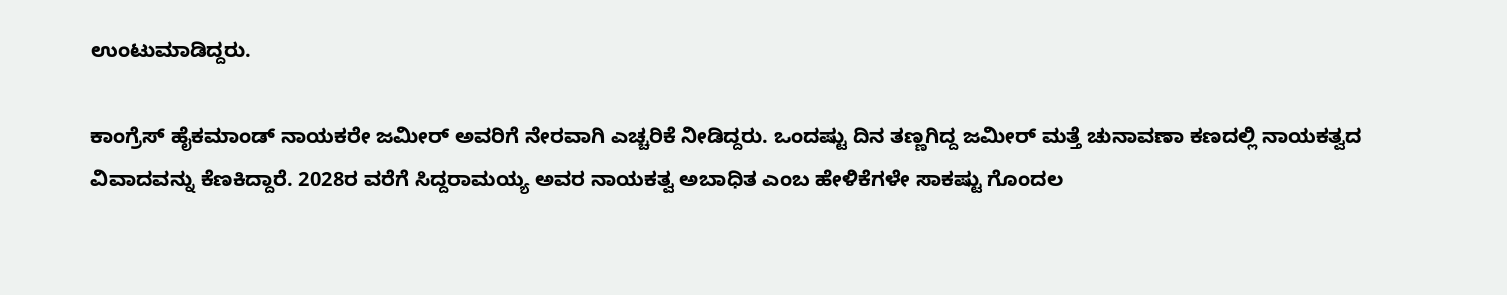ಉಂಟುಮಾಡಿದ್ದರು.

ಕಾಂಗ್ರೆಸ್‌‍ ಹೈಕಮಾಂಡ್‌ ನಾಯಕರೇ ಜಮೀರ್‌ ಅವರಿಗೆ ನೇರವಾಗಿ ಎಚ್ಚರಿಕೆ ನೀಡಿದ್ದರು. ಒಂದಷ್ಟು ದಿನ ತಣ್ಣಗಿದ್ದ ಜಮೀರ್‌ ಮತ್ತೆ ಚುನಾವಣಾ ಕಣದಲ್ಲಿ ನಾಯಕತ್ವದ ವಿವಾದವನ್ನು ಕೆಣಕಿದ್ದಾರೆ. 2028ರ ವರೆಗೆ ಸಿದ್ದರಾಮಯ್ಯ ಅವರ ನಾಯಕತ್ವ ಅಬಾಧಿತ ಎಂಬ ಹೇಳಿಕೆಗಳೇ ಸಾಕಷ್ಟು ಗೊಂದಲ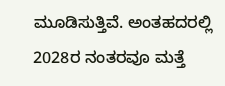ಮೂಡಿಸುತ್ತಿವೆ. ಅಂತಹದರಲ್ಲಿ 2028ರ ನಂತರವೂ ಮತ್ತೆ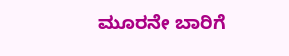ಮೂರನೇ ಬಾರಿಗೆ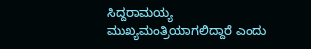ಸಿದ್ದರಾಮಯ್ಯ ಮುಖ್ಯಮಂತ್ರಿಯಾಗಲಿದ್ದಾರೆ ಎಂದು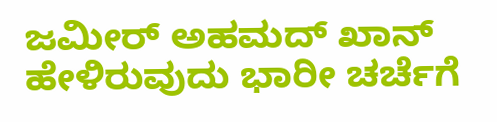ಜಮೀರ್‌ ಅಹಮದ್‌ ಖಾನ್‌ ಹೇಳಿರುವುದು ಭಾರೀ ಚರ್ಚೆಗೆ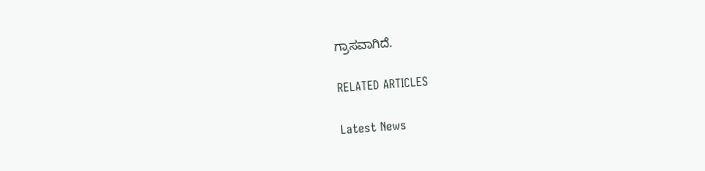ಗ್ರಾಸವಾಗಿದೆ.

RELATED ARTICLES

Latest News